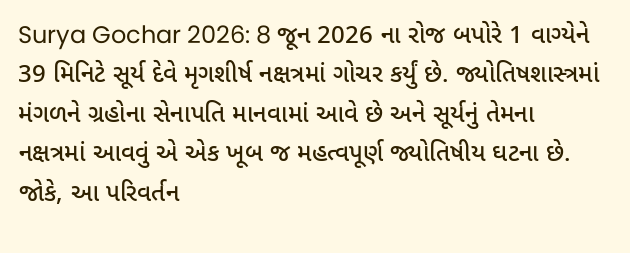Surya Gochar 2026: 8 જૂન 2026 ના રોજ બપોરે 1 વાગ્યેને 39 મિનિટે સૂર્ય દેવે મૃગશીર્ષ નક્ષત્રમાં ગોચર કર્યું છે. જ્યોતિષશાસ્ત્રમાં મંગળને ગ્રહોના સેનાપતિ માનવામાં આવે છે અને સૂર્યનું તેમના નક્ષત્રમાં આવવું એ એક ખૂબ જ મહત્વપૂર્ણ જ્યોતિષીય ઘટના છે. જોકે, આ પરિવર્તન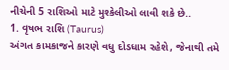નીચેની 5 રાશિઓ માટે મુશ્કેલીઓ લાવી શકે છે..
1. વૃષભ રાશિ (Taurus)
અંગત કામકાજને કારણે વધુ દોડધામ રહેશે, જેનાથી તમે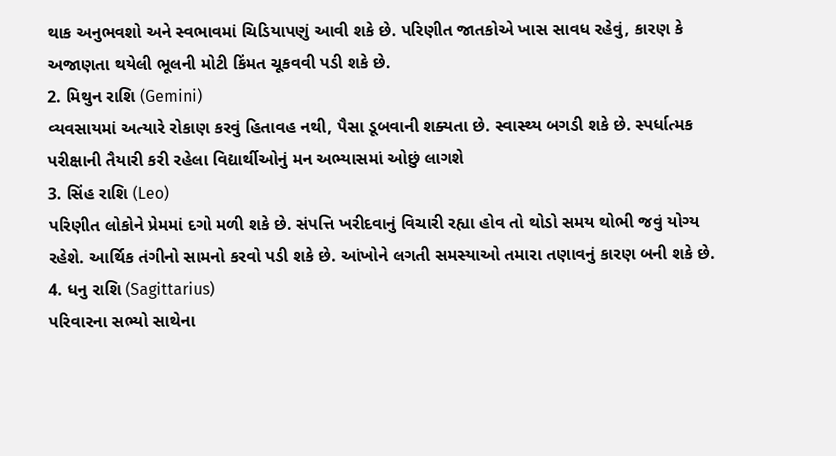થાક અનુભવશો અને સ્વભાવમાં ચિડિયાપણું આવી શકે છે. પરિણીત જાતકોએ ખાસ સાવધ રહેવું, કારણ કે અજાણતા થયેલી ભૂલની મોટી કિંમત ચૂકવવી પડી શકે છે.
2. મિથુન રાશિ (Gemini)
વ્યવસાયમાં અત્યારે રોકાણ કરવું હિતાવહ નથી, પૈસા ડૂબવાની શક્યતા છે. સ્વાસ્થ્ય બગડી શકે છે. સ્પર્ધાત્મક પરીક્ષાની તૈયારી કરી રહેલા વિદ્યાર્થીઓનું મન અભ્યાસમાં ઓછું લાગશે
3. સિંહ રાશિ (Leo)
પરિણીત લોકોને પ્રેમમાં દગો મળી શકે છે. સંપત્તિ ખરીદવાનું વિચારી રહ્યા હોવ તો થોડો સમય થોભી જવું યોગ્ય રહેશે. આર્થિક તંગીનો સામનો કરવો પડી શકે છે. આંખોને લગતી સમસ્યાઓ તમારા તણાવનું કારણ બની શકે છે.
4. ધનુ રાશિ (Sagittarius)
પરિવારના સભ્યો સાથેના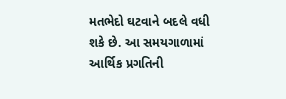મતભેદો ઘટવાને બદલે વધી શકે છે. આ સમયગાળામાં આર્થિક પ્રગતિની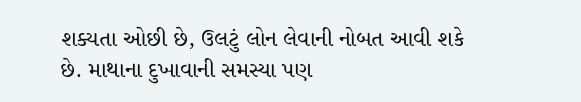શક્યતા ઓછી છે, ઉલટું લોન લેવાની નોબત આવી શકે છે. માથાના દુખાવાની સમસ્યા પણ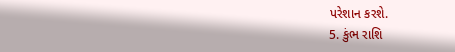પરેશાન કરશે.
5. કુંભ રાશિ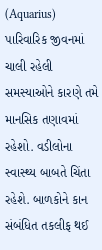(Aquarius)
પારિવારિક જીવનમાં ચાલી રહેલી સમસ્યાઓને કારણે તમે માનસિક તણાવમાં રહેશો. વડીલોના સ્વાસ્થ્ય બાબતે ચિંતા રહેશે. બાળકોને કાન સંબંધિત તકલીફ થઈ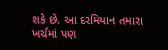શકે છે. આ દરમિયાન તમારા ખર્ચમાં પણ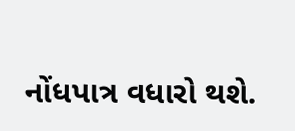નોંધપાત્ર વધારો થશે.